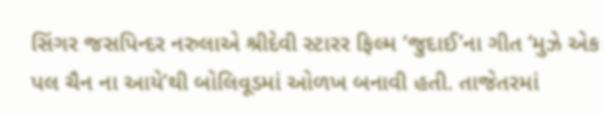સિંગર જસપિન્દર નરુલાએ શ્રીદેવી સ્ટારર ફિલ્મ ‘જુદાઈ’ના ગીત ‘મુઝે એક પલ ચૈન ના આયે’થી બોલિવૂડમાં ઓળખ બનાવી હતી. તાજેતરમાં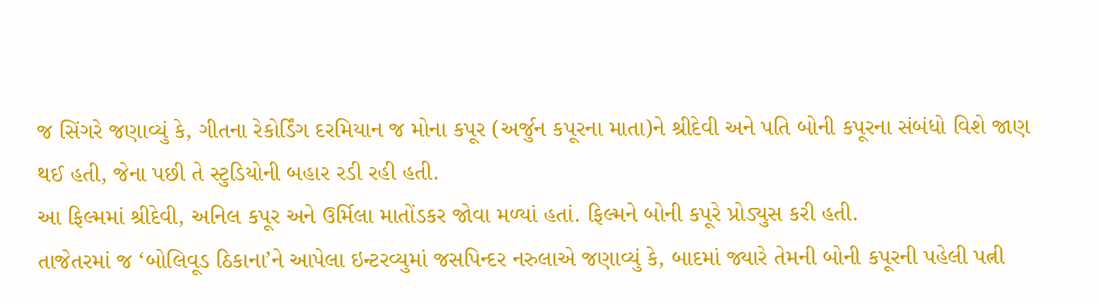જ સિંગરે જણાવ્યું કે, ગીતના રેકોર્ડિંગ દરમિયાન જ મોના કપૂર (અર્જુન કપૂરના માતા)ને શ્રીદેવી અને પતિ બોની કપૂરના સંબંધો વિશે જાણ થઈ હતી, જેના પછી તે સ્ટુડિયોની બહાર રડી રહી હતી.
આ ફિલ્મમાં શ્રીદેવી, અનિલ કપૂર અને ઉર્મિલા માતોંડકર જોવા મળ્યાં હતાં. ફિલ્મને બોની કપૂરે પ્રોડ્યુસ કરી હતી.
તાજેતરમાં જ ‘બોલિવૂડ ઠિકાના’ને આપેલા ઇન્ટરવ્યુમાં જસપિન્દર નરુલાએ જણાવ્યું કે, બાદમાં જ્યારે તેમની બોની કપૂરની પહેલી પત્ની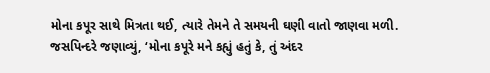મોના કપૂર સાથે મિત્રતા થઈ, ત્યારે તેમને તે સમયની ઘણી વાતો જાણવા મળી.
જસપિન્દરે જણાવ્યું, ‘મોના કપૂરે મને કહ્યું હતું કે, તું અંદર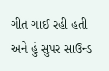ગીત ગાઈ રહી હતી અને હું સુપર સાઉન્ડ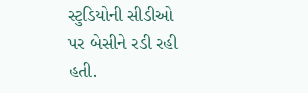સ્ટુડિયોની સીડીઓ પર બેસીને રડી રહી હતી.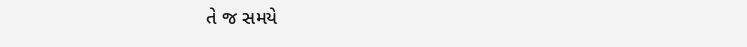તે જ સમયે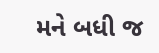મને બધી જ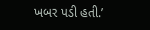ખબર પડી હતી.’